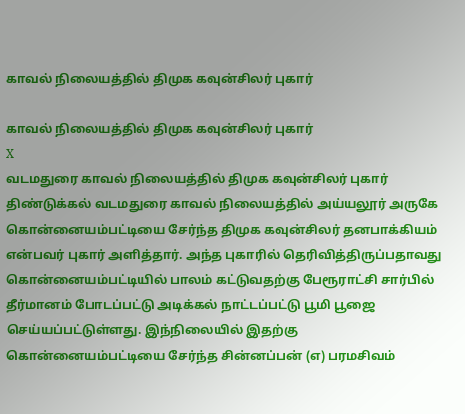காவல் நிலையத்தில் திமுக கவுன்சிலர் புகார்

காவல் நிலையத்தில் திமுக கவுன்சிலர் புகார்
X
வடமதுரை காவல் நிலையத்தில் திமுக கவுன்சிலர் புகார்
திண்டுக்கல் வடமதுரை காவல் நிலையத்தில் அய்யலூர் அருகே கொன்னையம்பட்டியை சேர்ந்த திமுக கவுன்சிலர் தனபாக்கியம் என்பவர் புகார் அளித்தார். அந்த புகாரில் தெரிவித்திருப்பதாவது கொன்னையம்பட்டியில் பாலம் கட்டுவதற்கு பேரூராட்சி சார்பில் தீர்மானம் போடப்பட்டு அடிக்கல் நாட்டப்பட்டு பூமி பூஜை செய்யப்பட்டுள்ளது. இந்நிலையில் இதற்கு கொன்னையம்பட்டியை சேர்ந்த சின்னப்பன் (எ) பரமசிவம்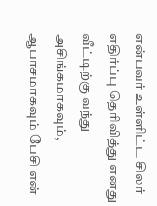என்பவர் உள்ளிட்ட சிலர் எதிர்ப்பு தெரிவித்து எனது வீட்டிற்கு வந்து அசிங்கமாகவும், ஆபாசமாகவும் பேசி என்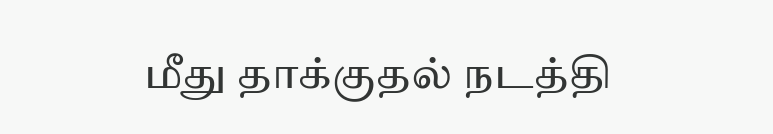மீது தாக்குதல் நடத்தி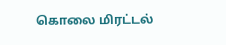கொலை மிரட்டல்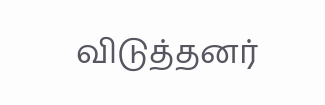விடுத்தனர்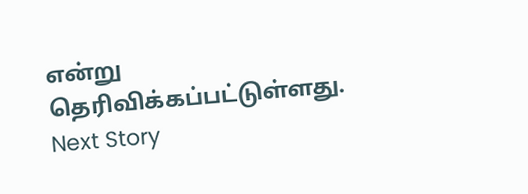என்று தெரிவிக்கப்பட்டுள்ளது.
Next Story